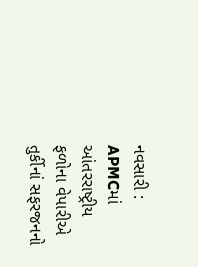નવસારી : APMCમાં આંતરરાષ્ટ્રીય ફળોના વેપારીએ તુર્કીનાં સફરજનનો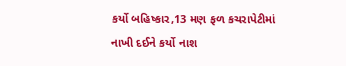કર્યો બહિષ્કાર,13 મણ ફળ કચરાપેટીમાં નાખી દઈને કર્યો નાશ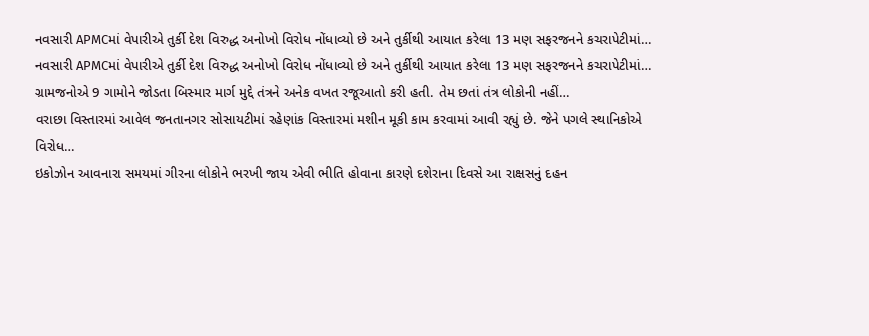નવસારી APMCમાં વેપારીએ તુર્કી દેશ વિરુદ્ધ અનોખો વિરોધ નોંધાવ્યો છે અને તુર્કીથી આયાત કરેલા 13 મણ સફરજનને કચરાપેટીમાં…
નવસારી APMCમાં વેપારીએ તુર્કી દેશ વિરુદ્ધ અનોખો વિરોધ નોંધાવ્યો છે અને તુર્કીથી આયાત કરેલા 13 મણ સફરજનને કચરાપેટીમાં…
ગ્રામજનોએ 9 ગામોને જોડતા બિસ્માર માર્ગ મુદ્દે તંત્રને અનેક વખત રજૂઆતો કરી હતી. તેમ છતાં તંત્ર લોકોની નહીં…
વરાછા વિસ્તારમાં આવેલ જનતાનગર સોસાયટીમાં રહેણાંક વિસ્તારમાં મશીન મૂકી કામ કરવામાં આવી રહ્યું છે. જેને પગલે સ્થાનિકોએ વિરોધ…
ઇકોઝોન આવનારા સમયમાં ગીરના લોકોને ભરખી જાય એવી ભીતિ હોવાના કારણે દશેરાના દિવસે આ રાક્ષસનું દહન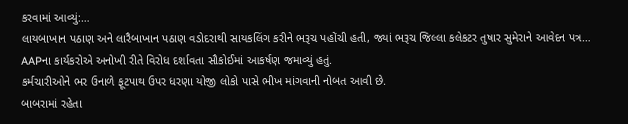કરવામાં આવ્યું:…
લાયબાખાન પઠાણ અને લારૈબાખાન પઠાણ વડોદરાથી સાયકલિંગ કરીને ભરૂચ પહોંચી હતી, જ્યાં ભરૂચ જિલ્લા કલેકટર તુષાર સુમેરાને આવેદન પત્ર…
AAPના કાર્યકરોએ અનોખી રીતે વિરોધ દર્શાવતા સૌકોઈમાં આકર્ષણ જમાવ્યું હતું.
કર્મચારીઓને ભર ઉનાળે ફૂટપાથ ઉપર ધરણા યોજી લોકો પાસે ભીખ માંગવાની નોબત આવી છે.
બાબરામાં રહેતા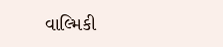વાલ્મિકી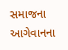સમાજના આગેવાનના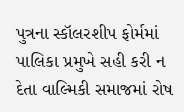પુત્રના સ્કૉલરશીપ ફોર્મમાં પાલિકા પ્રમુખે સહી કરી ન દેતા વાલ્મિકી સમાજમાં રોષ